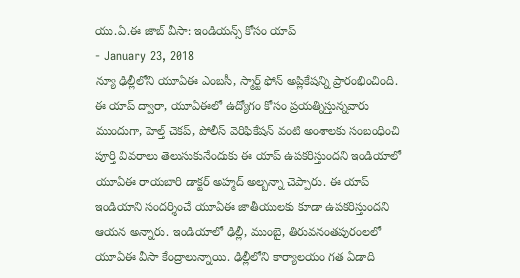యు.ఏ.ఈ జాబ్ వీసా: ఇండియన్స్ కోసం యాప్
- January 23, 2018
న్యూ ఢిల్లీలోని యూఏఈ ఎంబసీ, స్మార్ట్ ఫోన్ అప్లికేషన్ని ప్రారంభించింది. ఈ యాప్ ద్వారా, యూఏఈలో ఉద్యోగం కోసం ప్రయత్నిస్తున్నవారు ముందుగా, హెల్త్ చెకప్, పోలీస్ వెరిఫికేషన్ వంటి అంశాలకు సంబంధించి పూర్తి వివరాలు తెలుసుకునేందుకు ఈ యాప్ ఉపకరిస్తుందని ఇండియాలో యూఏఈ రాయబారి డాక్టర్ అహ్మద్ అల్బన్నా చెప్పారు. ఈ యాప్ ఇండియాని సందర్శించే యూఏఈ జాతీయులకు కూడా ఉపకరిస్తుందని ఆయన అన్నారు. ఇండియాలో ఢిల్లీ, ముంబై, తిరువనంతపురంలలో యూఏఈ వీసా కేంద్రాలున్నాయి. ఢిల్లీలోని కార్యాలయం గత ఏడాది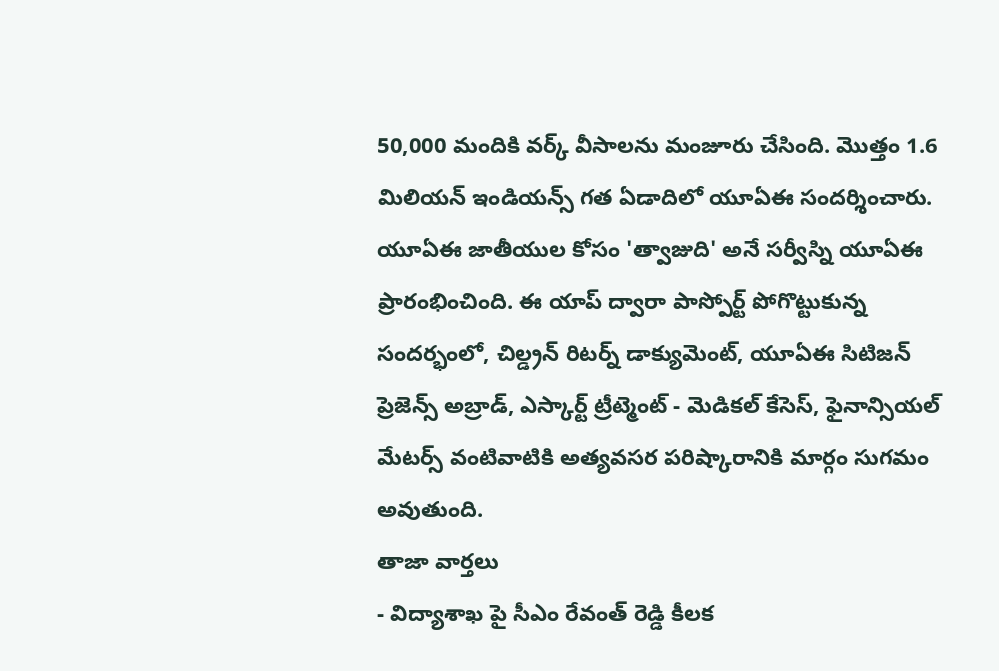50,000 మందికి వర్క్ వీసాలను మంజూరు చేసింది. మొత్తం 1.6 మిలియన్ ఇండియన్స్ గత ఏడాదిలో యూఏఈ సందర్శించారు. యూఏఈ జాతీయుల కోసం 'త్వాజుది' అనే సర్వీస్ని యూఏఈ ప్రారంభించింది. ఈ యాప్ ద్వారా పాస్పోర్ట్ పోగొట్టుకున్న సందర్భంలో, చిల్డ్రన్ రిటర్న్ డాక్యుమెంట్, యూఏఈ సిటిజన్ ప్రెజెన్స్ అబ్రాడ్, ఎస్కార్ట్ ట్రీట్మెంట్ - మెడికల్ కేసెస్, ఫైనాన్సియల్ మేటర్స్ వంటివాటికి అత్యవసర పరిష్కారానికి మార్గం సుగమం అవుతుంది.
తాజా వార్తలు
- విద్యాశాఖ పై సీఎం రేవంత్ రెడ్డి కీలక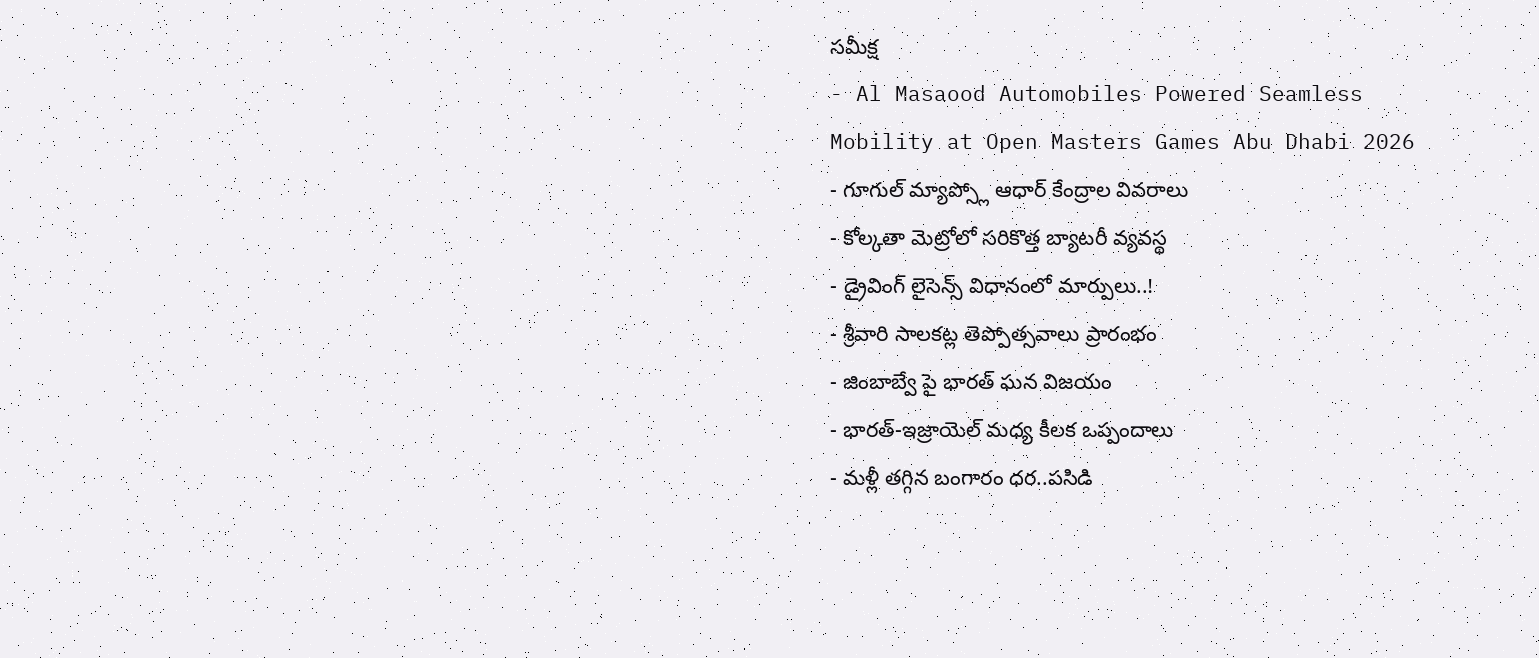సమీక్ష
- Al Masaood Automobiles Powered Seamless Mobility at Open Masters Games Abu Dhabi 2026
- గూగుల్ మ్యాప్స్లో ఆధార్ కేంద్రాల వివరాలు
- కోల్కతా మెట్రోలో సరికొత్త బ్యాటరీ వ్యవస్థ
- డ్రైవింగ్ లైసెన్స్ విధానంలో మార్పులు..!
- శ్రీవారి సాలకట్ల తెప్పోత్సవాలు ప్రారంభం
- జింబాబ్వే పై భారత్ ఘన విజయం
- భారత్-ఇజ్రాయెల్ మధ్య కీలక ఒప్పందాలు
- మళ్లీ తగ్గిన బంగారం ధర..పసిడి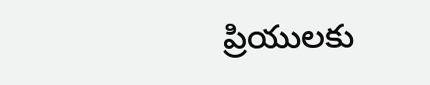ప్రియులకు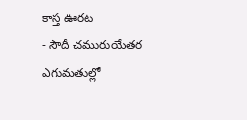కాస్త ఊరట
- సౌదీ చమురుయేతర ఎగుమతుల్లో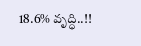18.6% వృద్ధి..!!